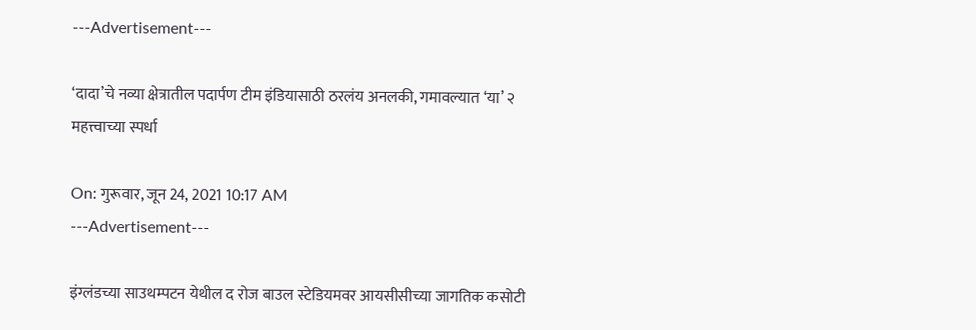---Advertisement---

‘दादा’चे नव्या क्षेत्रातील पदार्पण टीम इंडियासाठी ठरलंय अनलकी, गमावल्यात ‘या’ २ महत्त्वाच्या स्पर्धा

On: गुरूवार, जून 24, 2021 10:17 AM
---Advertisement---

इंग्लंडच्या साउथम्पटन येथील द रोज बाउल स्टेडियमवर आयसीसीच्या जागतिक कसोटी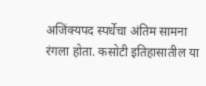अजिंक्यपद स्पर्धेचा अंतिम सामना रंगला होता. कसोटी इतिहासातील या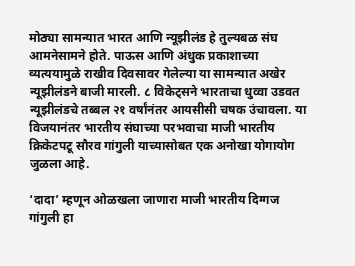मोठ्या सामन्यात भारत आणि न्यूझीलंड हे तुल्यबळ संघ आमनेसामने होते. पाऊस आणि अंधुक प्रकाशाच्या व्यत्ययामुळे राखीव दिवसावर गेलेल्या या सामन्यात अखेर न्यूझीलंडने बाजी मारली. ८ विकेट्सने भारताचा धुव्वा उडवत न्यूझीलंडचे तब्बल २१ वर्षांनंतर आयसीसी चषक उंचावला. या विजयानंतर भारतीय संघाच्या परभवाचा माजी भारतीय क्रिकेटपटू सौरव गांगुली याच्यासोबत एक अनोखा योगायोग जुळला आहे.

‘दादा’ म्हणून ओळखला जाणारा माजी भारतीय दिग्गज गांगुली हा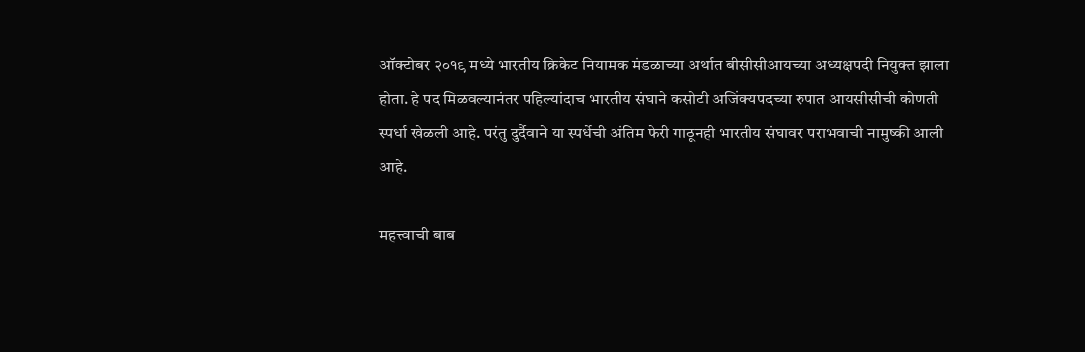ऑक्टोबर २०१९ मध्ये भारतीय क्रिकेट नियामक मंडळाच्या अर्थात बीसीसीआयच्या अध्यक्षपदी नियुक्त झाला होता. हे पद मिळवल्यानंतर पहिल्यांदाच भारतीय संघाने कसोटी अजिंक्यपदच्या रुपात आयसीसीची कोणती स्पर्धा खेळली आहे. परंतु दुर्दैवाने या स्पर्धेची अंतिम फेरी गाठूनही भारतीय संघावर पराभवाची नामुष्की आली आहे.

महत्त्वाची बाब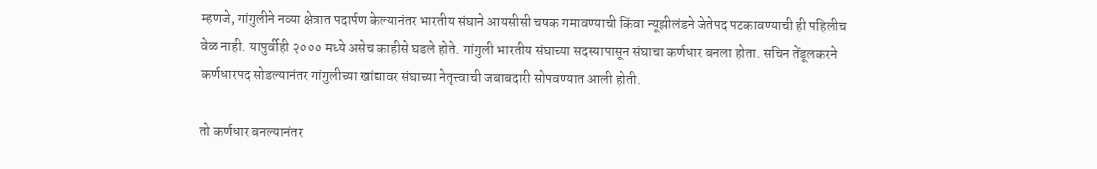म्हणजे, गांगुलीने नव्या क्षेत्रात पदार्पण केल्यानंतर भारतीय संघाने आयसीसी चषक गमावण्याची किंवा न्यूझीलंडने जेतेपद पटकावण्याची ही पहिलीच वेळ नाही. यापुर्वीही २००० मध्ये असेच काहीसे घडले होते. गांगुली भारतीय संघाच्या सदस्यापासून संघाचा कर्णधार बनला होता. सचिन तेंडूलकरने कर्णधारपद सोडल्यानंतर गांगुलीच्या खांद्यावर संघाच्या नेतृत्त्वाची जबाबदारी सोपवण्यात आली होती.

तो कर्णधार बनल्यानंतर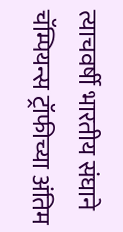त्याचवर्षी भारतीय संघाने चॅम्पियन्स ट्रॉफीच्या अंतिम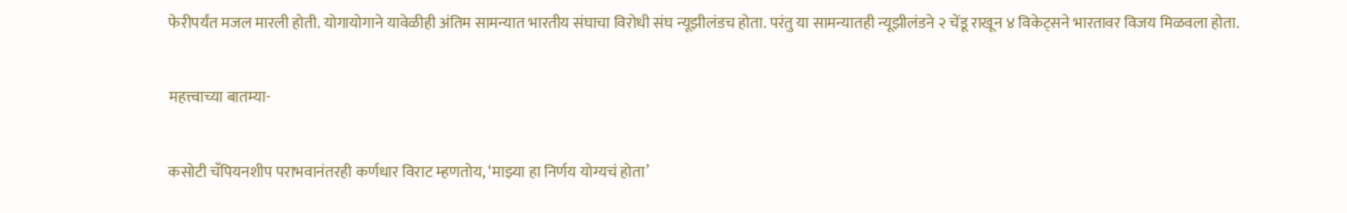फेरीपर्यंत मजल मारली होती. योगायोगाने यावेळीही अंतिम सामन्यात भारतीय संघाचा विरोधी संघ न्यूझीलंडच होता. परंतु या सामन्यातही न्यूझीलंडने २ चेंडू राखून ४ विकेट्सने भारतावर विजय मिळवला होता.

महत्त्वाच्या बातम्या-

कसोटी चँपियनशीप पराभवानंतरही कर्णधार विराट म्हणतोय, ‘माझ्या हा निर्णय योग्यचं होता’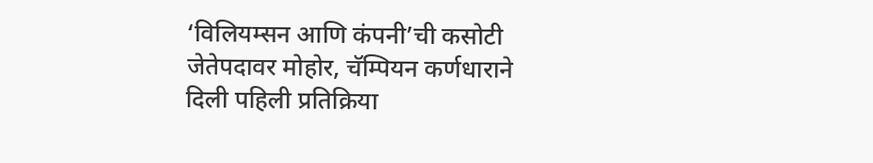‘विलियम्सन आणि कंपनी’ची कसोटी जेतेपदावर मोहोर, चॅम्पियन कर्णधाराने दिली पहिली प्रतिक्रिया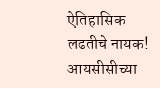ऐतिहासिक लढतीचे नायक! आयसीसीच्या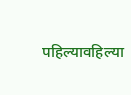पहिल्यावहिल्या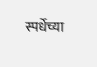स्पर्धेच्या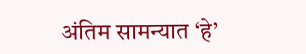अंतिम सामन्यात ‘हे’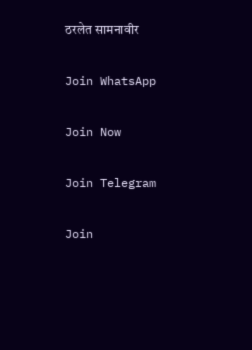ठरलेत सामनावीर

Join WhatsApp

Join Now

Join Telegram

Join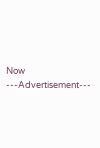Now
---Advertisement---